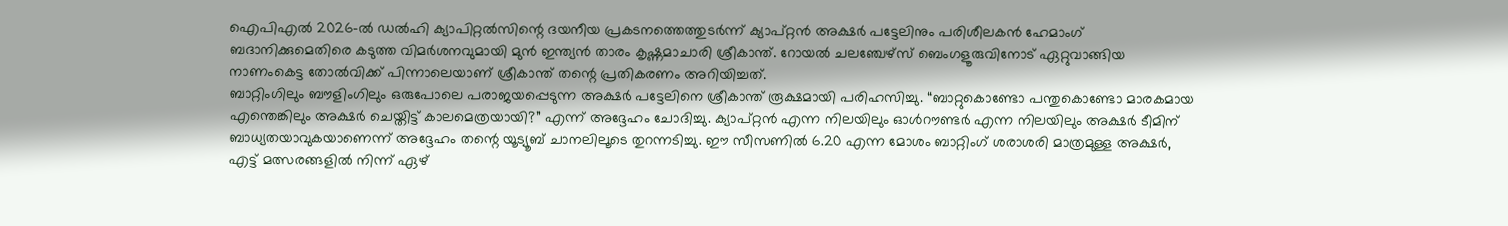ഐപിഎൽ 2026-ൽ ഡൽഹി ക്യാപിറ്റൽസിന്റെ ദയനീയ പ്രകടനത്തെത്തുടർന്ന് ക്യാപ്റ്റൻ അക്ഷർ പട്ടേലിനും പരിശീലകൻ ഹേമാംഗ് ബദാനിക്കുമെതിരെ കടുത്ത വിമർശനവുമായി മുൻ ഇന്ത്യൻ താരം കൃഷ്ണമാചാരി ശ്രീകാന്ത്. റോയൽ ചലഞ്ചേഴ്സ് ബെംഗളൂരുവിനോട് ഏറ്റുവാങ്ങിയ നാണംകെട്ട തോൽവിക്ക് പിന്നാലെയാണ് ശ്രീകാന്ത് തന്റെ പ്രതികരണം അറിയിച്ചത്.
ബാറ്റിംഗിലും ബൗളിംഗിലും ഒരുപോലെ പരാജയപ്പെടുന്ന അക്ഷർ പട്ടേലിനെ ശ്രീകാന്ത് രൂക്ഷമായി പരിഹസിച്ചു. “ബാറ്റുകൊണ്ടോ പന്തുകൊണ്ടോ മാരകമായ എന്തെങ്കിലും അക്ഷർ ചെയ്തിട്ട് കാലമെത്രയായി?” എന്ന് അദ്ദേഹം ചോദിച്ചു. ക്യാപ്റ്റൻ എന്ന നിലയിലും ഓൾറൗണ്ടർ എന്ന നിലയിലും അക്ഷർ ടീമിന് ബാധ്യതയാവുകയാണെന്ന് അദ്ദേഹം തന്റെ യൂട്യൂബ് ചാനലിലൂടെ തുറന്നടിച്ചു. ഈ സീസണിൽ 6.20 എന്ന മോശം ബാറ്റിംഗ് ശരാശരി മാത്രമുള്ള അക്ഷർ, എട്ട് മത്സരങ്ങളിൽ നിന്ന് ഏഴ്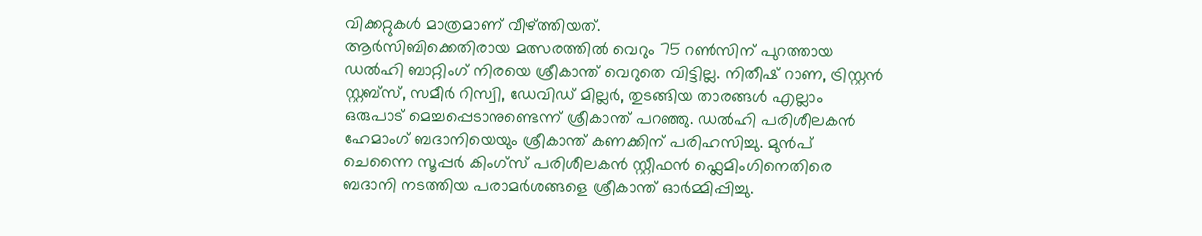വിക്കറ്റുകൾ മാത്രമാണ് വീഴ്ത്തിയത്.
ആർസിബിക്കെതിരായ മത്സരത്തിൽ വെറും 75 റൺസിന് പുറത്തായ ഡൽഹി ബാറ്റിംഗ് നിരയെ ശ്രീകാന്ത് വെറുതെ വിട്ടില്ല. നിതീഷ് റാണ, ട്രിസ്റ്റൻ സ്റ്റബ്സ്, സമീർ റിസ്വി, ഡേവിഡ് മില്ലർ, തുടങ്ങിയ താരങ്ങൾ എല്ലാം ഒരുപാട് മെച്ചപ്പെടാനുണ്ടെന്ന് ശ്രീകാന്ത് പറഞ്ഞു. ഡൽഹി പരിശീലകൻ ഹേമാംഗ് ബദാനിയെയും ശ്രീകാന്ത് കണക്കിന് പരിഹസിച്ചു. മുൻപ് ചെന്നൈ സൂപ്പർ കിംഗ്സ് പരിശീലകൻ സ്റ്റീഫൻ ഫ്ലെമിംഗിനെതിരെ ബദാനി നടത്തിയ പരാമർശങ്ങളെ ശ്രീകാന്ത് ഓർമ്മിപ്പിച്ചു.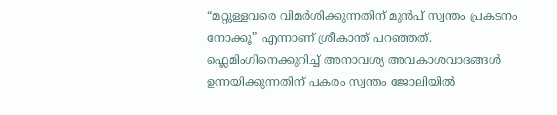“മറ്റുള്ളവരെ വിമർശിക്കുന്നതിന് മുൻപ് സ്വന്തം പ്രകടനം നോക്കൂ” എന്നാണ് ശ്രീകാന്ത് പറഞ്ഞത്. ഫ്ലെമിംഗിനെക്കുറിച്ച് അനാവശ്യ അവകാശവാദങ്ങൾ ഉന്നയിക്കുന്നതിന് പകരം സ്വന്തം ജോലിയിൽ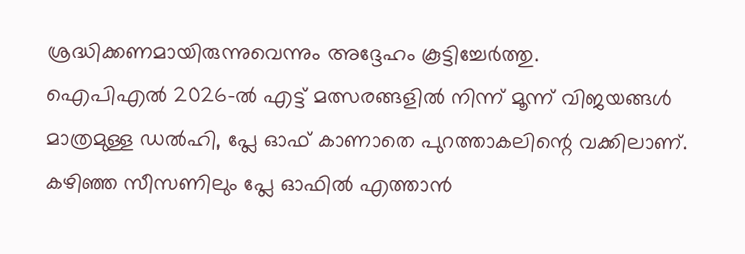ശ്രദ്ധിക്കണമായിരുന്നുവെന്നും അദ്ദേഹം കൂട്ടിച്ചേർത്തു.
ഐപിഎൽ 2026-ൽ എട്ട് മത്സരങ്ങളിൽ നിന്ന് മൂന്ന് വിജയങ്ങൾ മാത്രമുള്ള ഡൽഹി, പ്ലേ ഓഫ് കാണാതെ പുറത്താകലിന്റെ വക്കിലാണ്. കഴിഞ്ഞ സീസണിലും പ്ലേ ഓഫിൽ എത്താൻ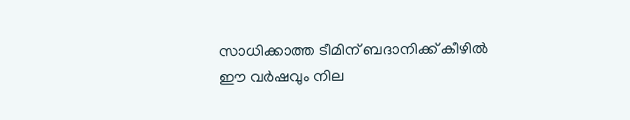സാധിക്കാത്ത ടീമിന് ബദാനിക്ക് കീഴിൽ ഈ വർഷവും നില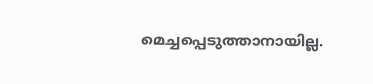മെച്ചപ്പെടുത്താനായില്ല.